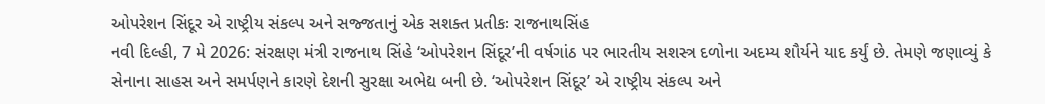ઓપરેશન સિંદૂર એ રાષ્ટ્રીય સંકલ્પ અને સજ્જતાનું એક સશક્ત પ્રતીકઃ રાજનાથસિંહ
નવી દિલ્હી, 7 મે 2026: સંરક્ષણ મંત્રી રાજનાથ સિંહે ‘ઓપરેશન સિંદૂર’ની વર્ષગાંઠ પર ભારતીય સશસ્ત્ર દળોના અદમ્ય શૌર્યને યાદ કર્યું છે. તેમણે જણાવ્યું કે સેનાના સાહસ અને સમર્પણને કારણે દેશની સુરક્ષા અભેદ્ય બની છે. ‘ઓપરેશન સિંદૂર’ એ રાષ્ટ્રીય સંકલ્પ અને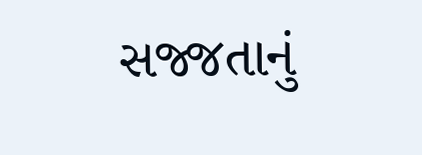સજ્જતાનું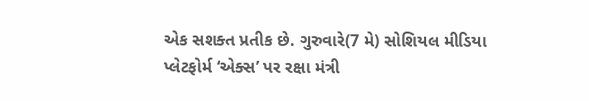એક સશક્ત પ્રતીક છે. ગુરુવારે(7 મે) સોશિયલ મીડિયા પ્લેટફોર્મ ‘એક્સ’ પર રક્ષા મંત્રી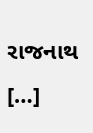રાજનાથ […]